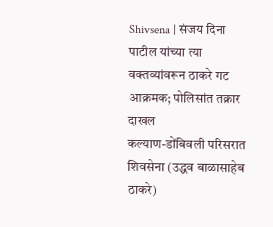Shivsena | संजय दिना पाटील यांच्या त्या वक्तव्यांवरून ठाकरे गट आक्रमक; पोलिसांत तक्रार दाखल
कल्याण-डोंबिवली परिसरात शिवसेना (उद्धव बाळासाहेब ठाकरे)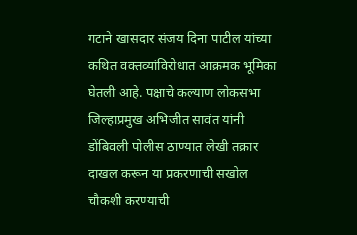गटाने खासदार संजय दिना पाटील यांच्या कथित वक्तव्यांविरोधात आक्रमक भूमिका घेतली आहे. पक्षाचे कल्याण लोकसभा जिल्हाप्रमुख अभिजीत सावंत यांनी डोंबिवली पोलीस ठाण्यात लेखी तक्रार दाखल करून या प्रकरणाची सखोल चौकशी करण्याची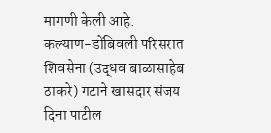मागणी केली आहे.
कल्याण-डोंबिवली परिसरात शिवसेना (उद्धव बाळासाहेब ठाकरे) गटाने खासदार संजय दिना पाटील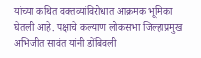यांच्या कथित वक्तव्यांविरोधात आक्रमक भूमिका घेतली आहे. पक्षाचे कल्याण लोकसभा जिल्हाप्रमुख अभिजीत सावंत यांनी डोंबिवली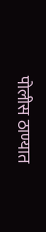पोलीस ठाण्यात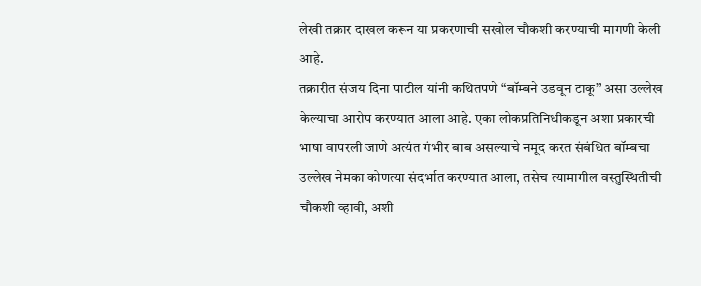लेखी तक्रार दाखल करून या प्रकरणाची सखोल चौकशी करण्याची मागणी केली आहे.
तक्रारीत संजय दिना पाटील यांनी कथितपणे “बॉम्बने उडवून टाकू” असा उल्लेख केल्याचा आरोप करण्यात आला आहे. एका लोकप्रतिनिधीकडून अशा प्रकारची भाषा वापरली जाणे अत्यंत गंभीर बाब असल्याचे नमूद करत संबंधित बॉम्बचा उल्लेख नेमका कोणत्या संदर्भात करण्यात आला, तसेच त्यामागील वस्तुस्थितीची चौकशी व्हावी, अशी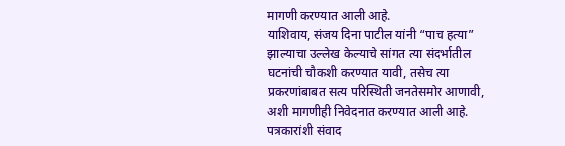मागणी करण्यात आली आहे.
याशिवाय, संजय दिना पाटील यांनी “पाच हत्या” झाल्याचा उल्लेख केल्याचे सांगत त्या संदर्भातील घटनांची चौकशी करण्यात यावी, तसेच त्या प्रकरणांबाबत सत्य परिस्थिती जनतेसमोर आणावी, अशी मागणीही निवेदनात करण्यात आली आहे.
पत्रकारांशी संवाद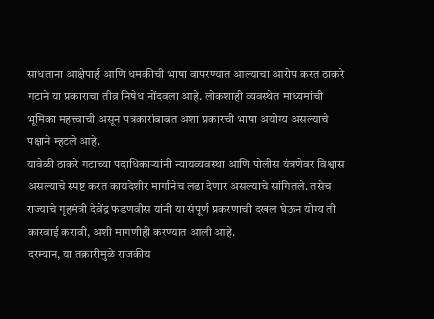साधताना आक्षेपार्ह आणि धमकीची भाषा वापरण्यात आल्याचा आरोप करत ठाकरे गटाने या प्रकाराचा तीव्र निषेध नोंदवला आहे. लोकशाही व्यवस्थेत माध्यमांची भूमिका महत्त्वाची असून पत्रकारांबाबत अशा प्रकारची भाषा अयोग्य असल्याचे पक्षाने म्हटले आहे.
यावेळी ठाकरे गटाच्या पदाधिकाऱ्यांनी न्यायव्यवस्था आणि पोलीस यंत्रणेवर विश्वास असल्याचे स्पष्ट करत कायदेशीर मार्गानेच लढा देणार असल्याचे सांगितले. तसेच राज्याचे गृहमंत्री देवेंद्र फडणवीस यांनी या संपूर्ण प्रकरणाची दखल घेऊन योग्य ती कारवाई करावी, अशी मागणीही करण्यात आली आहे.
दरम्यान, या तक्रारीमुळे राजकीय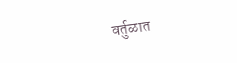वर्तुळात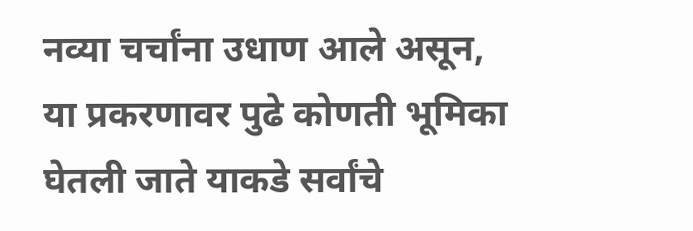नव्या चर्चांना उधाण आले असून, या प्रकरणावर पुढे कोणती भूमिका घेतली जाते याकडे सर्वांचे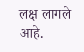लक्ष लागले आहे.